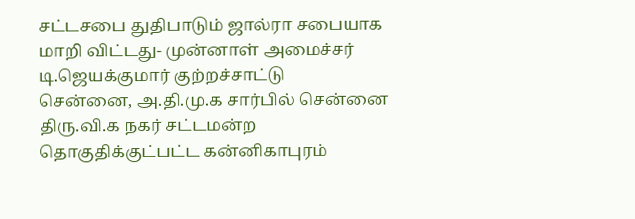சட்டசபை துதிபாடும் ஜால்ரா சபையாக மாறி விட்டது- முன்னாள் அமைச்சர் டி.ஜெயக்குமார் குற்றச்சாட்டு
சென்னை, அ.தி.மு.க சார்பில் சென்னை திரு.வி.க நகர் சட்டமன்ற தொகுதிக்குட்பட்ட கன்னிகாபுரம்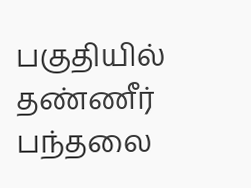பகுதியில் தண்ணீர் பந்தலை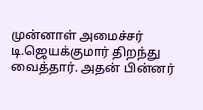முன்னாள் அமைச்சர் டி.ஜெயக்குமார் திறந்து வைத்தார். அதன் பின்னர்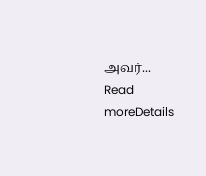அவர்...
Read moreDetails